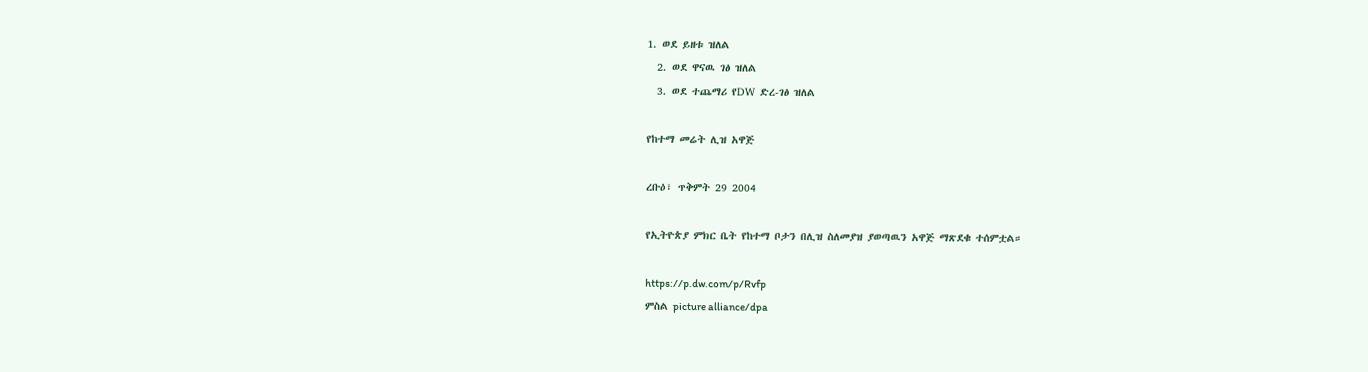1. ወደ ይዘቱ ዝለል
  2. ወደ ዋናዉ ገፅ ዝለል
  3. ወደ ተጨማሪ የDW ድረ-ገፅ ዝለል

የከተማ መሬት ሊዝ አዋጅ

ረቡዕ፣ ጥቅምት 29 2004

የኢትዮጵያ ምክር ቤት የከተማ ቦታን በሊዝ ስለመያዝ ያወጣዉን አዋጅ ማጽደቁ ተሰምቷል።

https://p.dw.com/p/Rvfp
ምስል picture alliance/dpa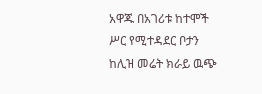አዋጁ በአገሪቱ ከተሞች ሥር የሚተዳደር ቦታን ከሊዝ መሬት ክራይ ዉጭ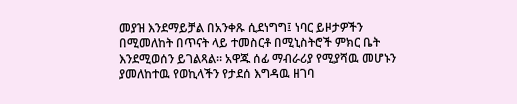መያዝ እንደማይቻል በአንቀጹ ሲደነግግ፤ ነባር ይዞታዎችን በሚመለከት በጥናት ላይ ተመስርቶ በሚኒስትሮች ምክር ቤት እንደሚወሰን ይገልጻል። አዋጁ ሰፊ ማብራሪያ የሚያሻዉ መሆኑን ያመለከተዉ የወኪላችን የታደሰ እግዳዉ ዘገባ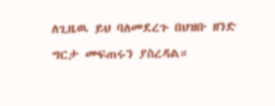ለጊዜዉ ይህ ባለመደረጉ በህዝቡ ዘንድ ግርታ መፍጠሩን ያስረዳል።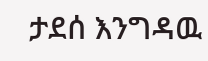ታደሰ እንግዳዉ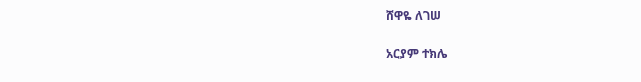ሸዋዬ ለገሠ

አርያም ተክሌ